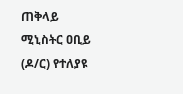ጠቅላይ ሚኒስትር ዐቢይ (ዶ/ር) የተለያዩ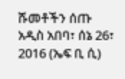ሹመቶችን ሰጡ
አዲስ አበባ፣ ሰኔ 26፣ 2016 (ኤፍ ቢ ሲ)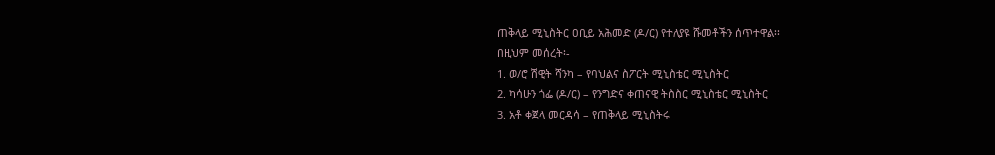ጠቅላይ ሚኒስትር ዐቢይ አሕመድ (ዶ/ር) የተለያዩ ሹመቶችን ሰጥተዋል፡፡
በዚህም መሰረት፡-
1. ወ/ሮ ሽዊት ሻንካ – የባህልና ስፖርት ሚኒስቴር ሚኒስትር
2. ካሳሁን ጎፌ (ዶ/ር) – የንግድና ቀጠናዊ ትስስር ሚኒስቴር ሚኒስትር
3. አቶ ቀጀላ መርዳሳ – የጠቅላይ ሚኒስትሩ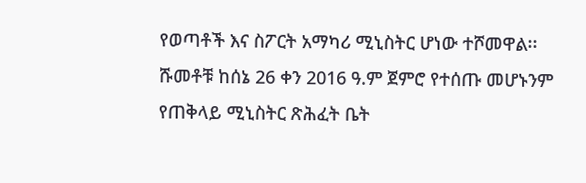የወጣቶች እና ስፖርት አማካሪ ሚኒስትር ሆነው ተሾመዋል፡፡
ሹመቶቹ ከሰኔ 26 ቀን 2016 ዓ.ም ጀምሮ የተሰጡ መሆኑንም የጠቅላይ ሚኒስትር ጽሕፈት ቤት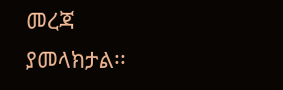መረጃ ያመላክታል፡፡